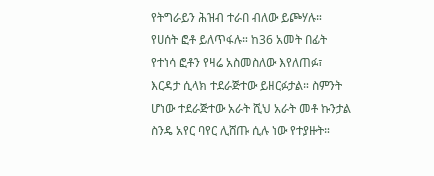የትግራይን ሕዝብ ተራበ ብለው ይጮሃሉ። የሀሰት ፎቶ ይለጥፋሉ። ከ36 አመት በፊት የተነሳ ፎቶን የዛሬ አስመስለው እየለጠፉ፣ እርዳታ ሲላክ ተደራጅተው ይዘርፉታል። ስምንት ሆነው ተደራጅተው አራት ሺህ አራት መቶ ኩንታል ስንዴ አየር ባየር ሊሸጡ ሲሉ ነው የተያዙት።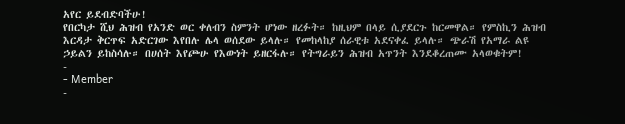አየር ይደብድባችሁ!
የበርካታ ሺህ ሕዝብ የአንድ ወር ቀለብን ስምንት ሆነው ዘረፉት። ከዚህም በላይ ሲያደርጉ ከርመዋል። የምስኪን ሕዝብ እርዳታ ቅርጥፍ አድርገው እየበሉ ሌላ ወሰደው ይላሉ። የመከላከያ ሰራዊቱ አደናቀፈ ይላሉ። ጭራሽ የአማራ ልዩ ኃይልን ይከስሳሉ። በሀሰት እየጮሁ የእውነት ይዘርፋሉ። የትግራይን ሕዝብ አጥንት እንደቆረጠሙ አላወቁትም!
-
- Member
-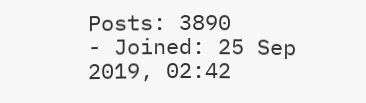Posts: 3890
- Joined: 25 Sep 2019, 02:42